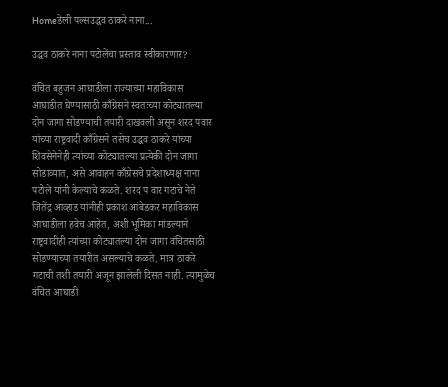Homeडेली पल्सउद्धव ठाकरे नाना...

उद्धव ठाकरे नाना पटोलेंचा प्रस्ताव स्वीकारणार?

वंचित बहुजन आघाडीला राज्याच्या महाविकास आघाडीत घेण्यासाठी काँग्रेसने स्वतःच्या कोट्यातल्या दोन जागा सोडण्याची तयारी दाखवली असून शरद पवार यांच्या राष्ट्रवादी काँग्रेसने तसेच उद्धव ठाकरे यांच्या शिवसेनेनेही त्यांच्या कोट्यातल्या प्रत्येकी दोन जागा सोडाव्यात, असे आवाहन काँग्रेसचे प्रदेशाध्यक्ष नाना पटोले यांनी केल्याचे कळते. शरद प वार गटाचे नेते जितेंद्र आव्हाड यांनीही प्रकाश आंबेडकर महाविकास आघाडीला हवेच आहेत, अशी भूमिका मांडल्याने राष्ट्रवादीही त्यांच्या कोट्यातल्या दोन जागा वंचितसाठी सोडण्याच्या तयारीत असल्याचे कळते. मात्र ठाकरे गटाची तशी तयारी अजून झालेली दिसत नाही. त्यामुळेच वंचित आघाडी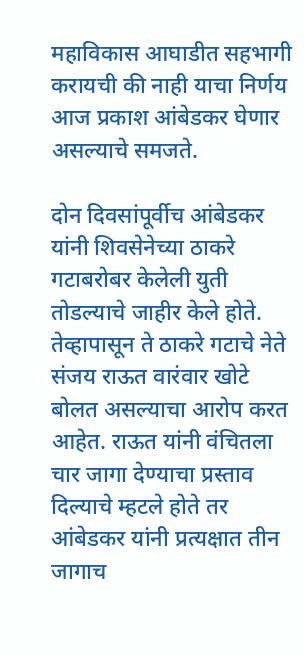महाविकास आघाडीत सहभागी करायची की नाही याचा निर्णय आज प्रकाश आंबेडकर घेणार असल्याचे समजते.

दोन दिवसांपूर्वीच आंबेडकर यांनी शिवसेनेच्या ठाकरे गटाबरोबर केलेली युती तोडल्याचे जाहीर केले होते. तेव्हापासून ते ठाकरे गटाचे नेते संजय राऊत वारंवार खोटे बोलत असल्याचा आरोप करत आहेत. राऊत यांनी वंचितला चार जागा देण्याचा प्रस्ताव दिल्याचे म्हटले होते तर आंबेडकर यांनी प्रत्यक्षात तीन जागाच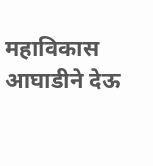महाविकास आघाडीने देऊ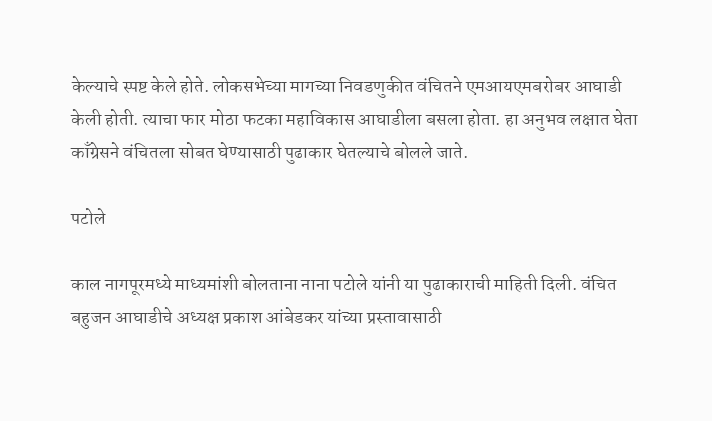केल्याचे स्पष्ट केले होते. लोकसभेच्या मागच्या निवडणुकीत वंचितने एमआयएमबरोबर आघाडी केली होती. त्याचा फार मोठा फटका महाविकास आघाडीला बसला होता. हा अनुभव लक्षात घेता काँग्रेसने वंचितला सोबत घेण्यासाठी पुढाकार घेतल्याचे बोलले जाते.

पटोले

काल नागपूरमध्ये माध्यमांशी बोलताना नाना पटोले यांनी या पुढाकाराची माहिती दिली. वंचित बहुजन आघाडीचे अध्यक्ष प्रकाश आंबेडकर यांच्या प्रस्तावासाठी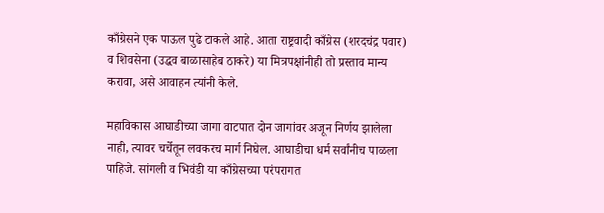काँग्रेसने एक पाऊल पुढे टाकले आहे. आता राष्ट्रवादी काँग्रेस (शरदचंद्र पवार) व शिवसेना (उद्धव बाळासाहेब ठाकरे) या मित्रपक्षांनीही तो प्रस्ताव मान्य करावा, असे आवाहन त्यांनी केले.

महाविकास आघाडीच्या जागा वाटपात दोन जागांवर अजून निर्णय झालेला नाही, त्यावर चर्चेतून लवकरच मार्ग निघेल. आघाडीचा धर्म सर्वांनीच पाळला पाहिजे. सांगली व भिवंडी या काँग्रेसच्या परंपरागत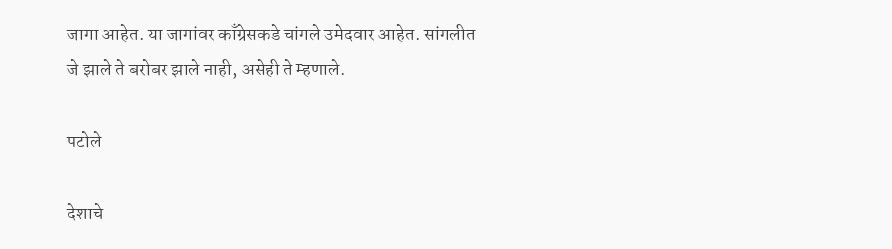जागा आहेत. या जागांवर काँग्रेसकडे चांगले उमेदवार आहेत. सांगलीत जे झाले ते बरोबर झाले नाही, असेही ते म्हणाले.

पटोले

देशाचे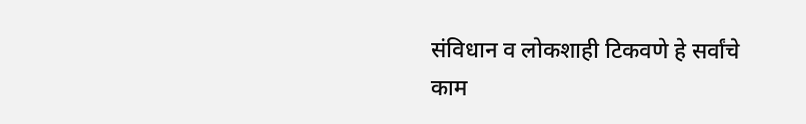संविधान व लोकशाही टिकवणे हे सर्वांचे काम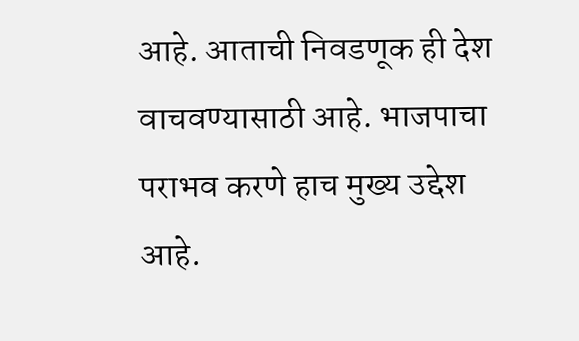आहे. आताची निवडणूक ही देश वाचवण्यासाठी आहे. भाजपाचा पराभव करणे हाच मुख्य उद्देश आहे.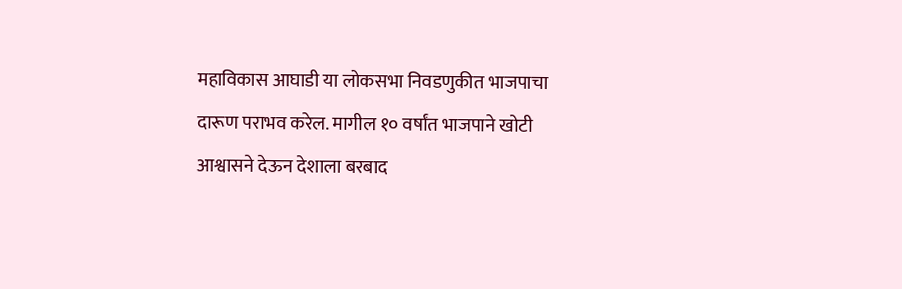महाविकास आघाडी या लोकसभा निवडणुकीत भाजपाचा दारूण पराभव करेल. मागील १० वर्षांत भाजपाने खोटी आश्वासने देऊन देशाला बरबाद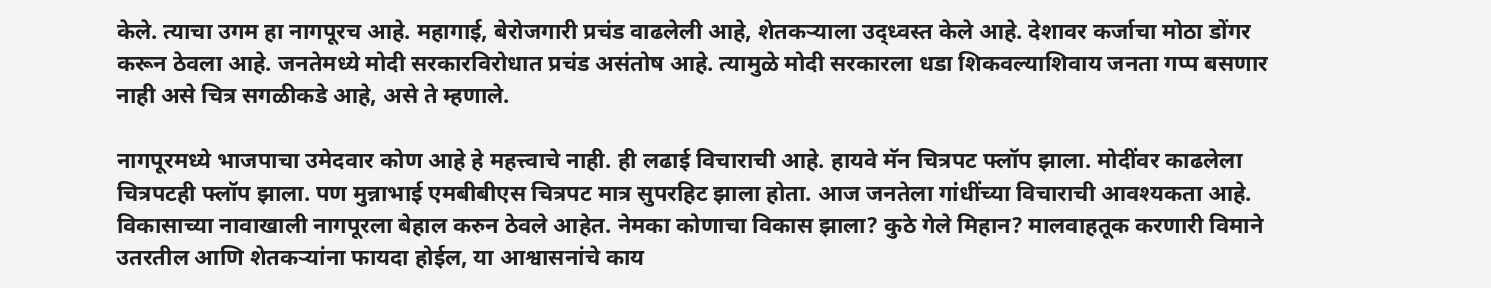केले. त्याचा उगम हा नागपूरच आहे. महागाई, बेरोजगारी प्रचंड वाढलेली आहे, शेतकऱ्याला उद्ध्वस्त केले आहे. देशावर कर्जाचा मोठा डोंगर करून ठेवला आहे. जनतेमध्ये मोदी सरकारविरोधात प्रचंड असंतोष आहे. त्यामुळे मोदी सरकारला धडा शिकवल्याशिवाय जनता गप्प बसणार नाही असे चित्र सगळीकडे आहे, असे ते म्हणाले.

नागपूरमध्ये भाजपाचा उमेदवार कोण आहे हे महत्त्वाचे नाही. ही लढाई विचाराची आहे. हायवे मॅन चित्रपट फ्लॉप झाला. मोदींवर काढलेला चित्रपटही फ्लॉप झाला. पण मुन्नाभाई एमबीबीएस चित्रपट मात्र सुपरहिट झाला होता. आज जनतेला गांधींच्या विचाराची आवश्यकता आहे. विकासाच्या नावाखाली नागपूरला बेहाल करुन ठेवले आहेत. नेमका कोणाचा विकास झाला? कुठे गेले मिहान? मालवाहतूक करणारी विमाने उतरतील आणि शेतकऱ्यांना फायदा होईल, या आश्वासनांचे काय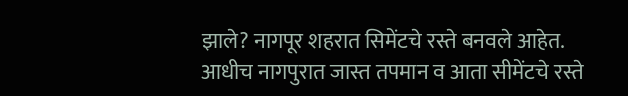झाले? नागपूर शहरात सिमेंटचे रस्ते बनवले आहेत. आधीच नागपुरात जास्त तपमान व आता सीमेंटचे रस्ते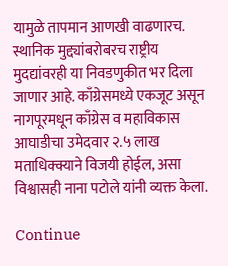यामुळे तापमान आणखी वाढणारच. स्थानिक मुद्द्यांबरोबरच राष्ट्रीय मुदद्यांवरही या निवडणुकीत भर दिला जाणार आहे. काँग्रेसमध्ये एकजूट असून नागपूरमधून काँग्रेस व महाविकास आघाडीचा उमेदवार २.५ लाख मताधिक्क्याने विजयी होईल, असा विश्वासही नाना पटोले यांनी व्यक्त केला.

Continue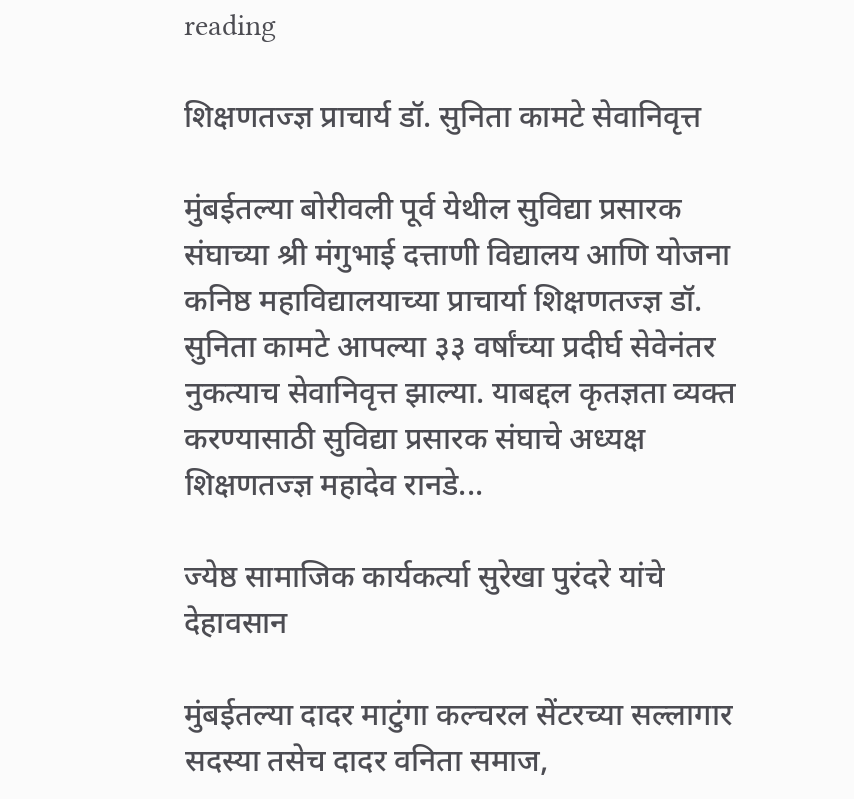reading

शिक्षणतज्ज्ञ प्राचार्य डॉ. सुनिता कामटे सेवानिवृत्त

मुंबईतल्या बोरीवली पूर्व येथील सुविद्या प्रसारक संघाच्या श्री मंगुभाई दत्ताणी विद्यालय आणि योजना कनिष्ठ महाविद्यालयाच्या प्राचार्या शिक्षणतज्ज्ञ डॉ. सुनिता कामटे आपल्या ३३ वर्षांच्या प्रदीर्घ सेवेनंतर नुकत्याच सेवानिवृत्त झाल्या. याबद्दल कृतज्ञता व्यक्त करण्यासाठी सुविद्या प्रसारक संघाचे अध्यक्ष शिक्षणतज्ज्ञ महादेव रानडे...

ज्येष्ठ सामाजिक कार्यकर्त्या सुरेखा पुरंदरे यांचे देहावसान

मुंबईतल्या दादर माटुंगा कल्चरल सेंटरच्या सल्लागार सदस्या तसेच दादर वनिता समाज,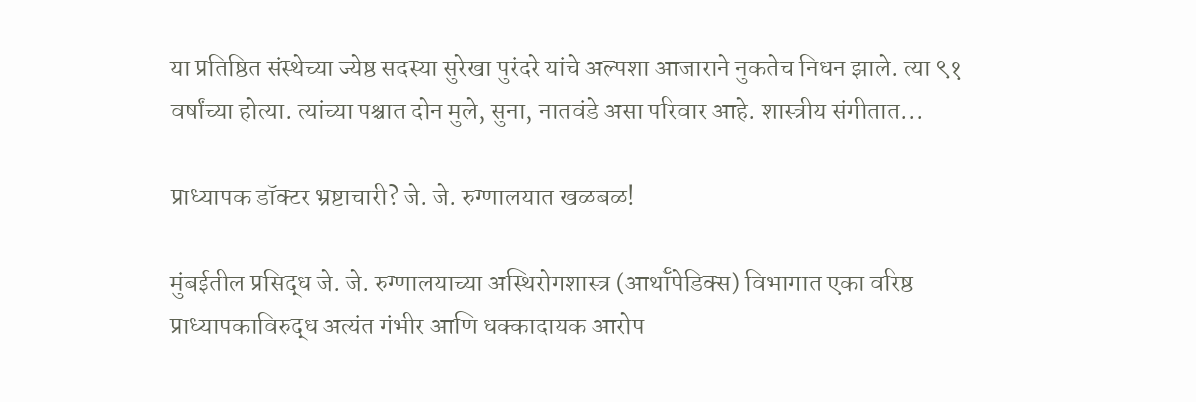या प्रतिष्ठित संस्थेच्या ज्येष्ठ सदस्या सुरेखा पुरंदरे यांचे अल्पशा आजाराने नुकतेच निधन झाले. त्या ९१ वर्षांच्या होत्या. त्यांच्या पश्चात दोन मुले, सुना, नातवंडे असा परिवार आहे. शास्त्रीय संगीतात...

प्राध्यापक डॉक्टर भ्रष्टाचारी? जे. जे. रुग्णालयात खळबळ!

मुंबईतील प्रसिद्ध जे. जे. रुग्णालयाच्या अस्थिरोगशास्त्र (आर्थॉपेडिक्स) विभागात एका वरिष्ठ प्राध्यापकाविरुद्ध अत्यंत गंभीर आणि धक्कादायक आरोप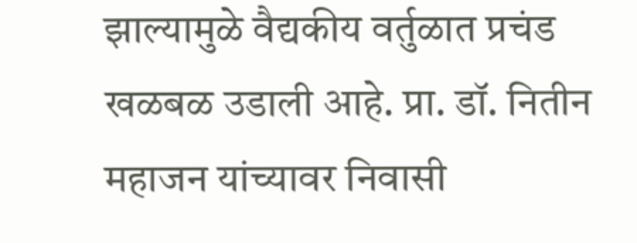झाल्यामुळे वैद्यकीय वर्तुळात प्रचंड खळबळ उडाली आहे. प्रा. डॉ. नितीन महाजन यांच्यावर निवासी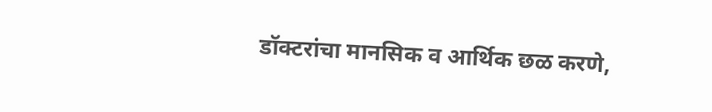डॉक्टरांचा मानसिक व आर्थिक छळ करणे,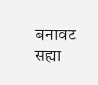बनावट सह्या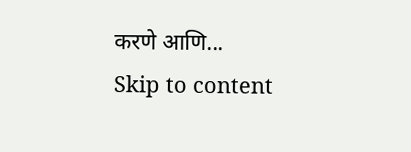करणे आणि...
Skip to content